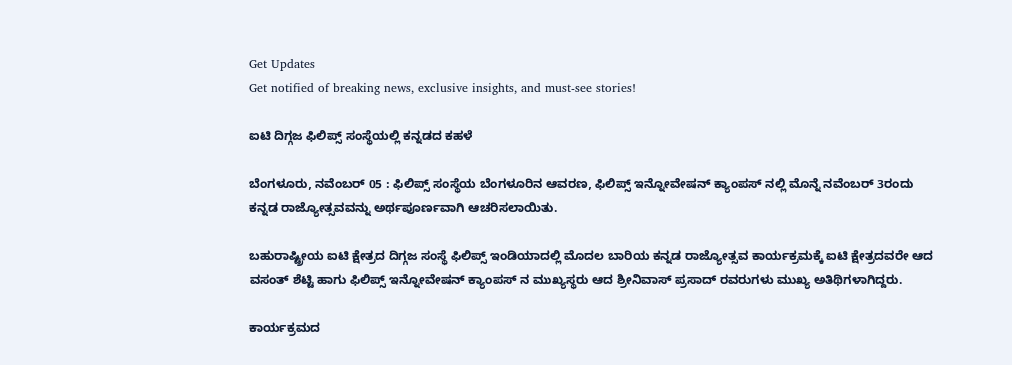Get Updates
Get notified of breaking news, exclusive insights, and must-see stories!

ಐಟಿ ದಿಗ್ಗಜ ಫಿಲಿಪ್ಸ್ ಸಂಸ್ಥೆಯಲ್ಲಿ ಕನ್ನಡದ ಕಹಳೆ

ಬೆಂಗಳೂರು, ನವೆಂಬರ್ 05 : ಫಿಲಿಪ್ಸ್ ಸಂಸ್ಥೆಯ ಬೆಂಗಳೂರಿನ ಆವರಣ, ಫಿಲಿಪ್ಸ್ ಇನ್ನೋವೇಷನ್ ಕ್ಯಾಂಪಸ್ ನಲ್ಲಿ ಮೊನ್ನೆ ನವೆಂಬರ್ 3ರಂದು ಕನ್ನಡ ರಾಜ್ಯೋತ್ಸವವನ್ನು ಅರ್ಥಪೂರ್ಣವಾಗಿ ಆಚರಿಸಲಾಯಿತು.

ಬಹುರಾಷ್ಟ್ರೀಯ ಐಟಿ ಕ್ಷೇತ್ರದ ದಿಗ್ಗಜ ಸಂಸ್ಥೆ ಫಿಲಿಪ್ಸ್ ಇಂಡಿಯಾದಲ್ಲಿ ಮೊದಲ ಬಾರಿಯ ಕನ್ನಡ ರಾಜ್ಯೋತ್ಸವ ಕಾರ್ಯಕ್ರಮಕ್ಕೆ ಐಟಿ ಕ್ಷೇತ್ರದವರೇ ಆದ ವಸಂತ್ ಶೆಟ್ಟಿ ಹಾಗು ಫಿಲಿಪ್ಸ್ ಇನ್ನೋವೇಷನ್ ಕ್ಯಾಂಪಸ್ ನ ಮುಖ್ಯಸ್ಥರು ಆದ ಶ್ರೀನಿವಾಸ್ ಪ್ರಸಾದ್ ರವರುಗಳು ಮುಖ್ಯ ಅತಿಥಿಗಳಾಗಿದ್ದರು.

ಕಾರ್ಯಕ್ರಮದ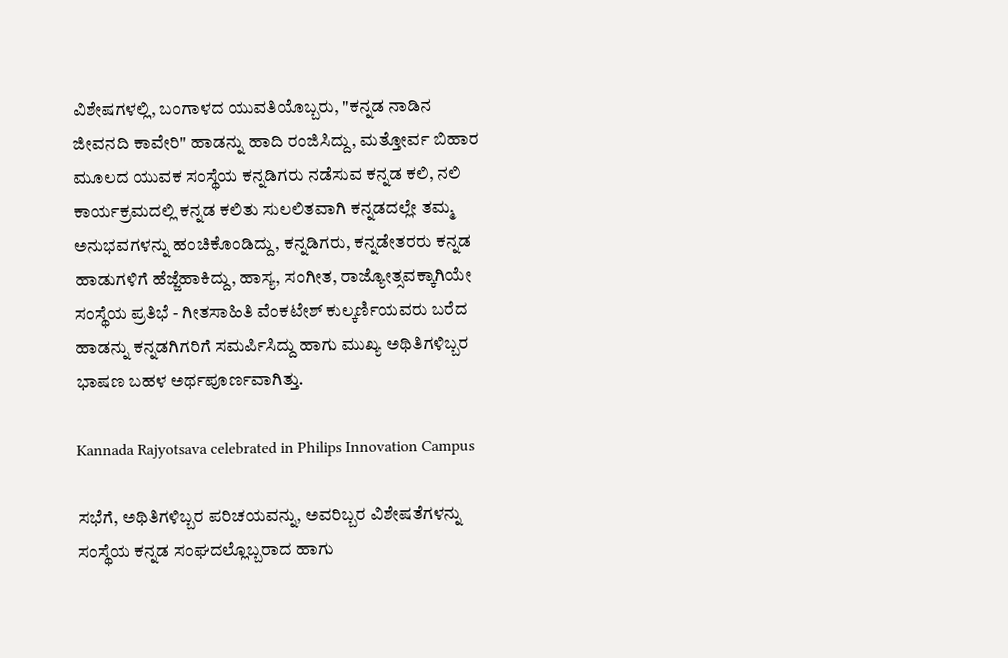ವಿಶೇಷಗಳಲ್ಲಿ, ಬಂಗಾಳದ ಯುವತಿಯೊಬ್ಬರು, "ಕನ್ನಡ ನಾಡಿನ ಜೀವನದಿ ಕಾವೇರಿ" ಹಾಡನ್ನು ಹಾದಿ ರಂಜಿಸಿದ್ದು, ಮತ್ತೋರ್ವ ಬಿಹಾರ ಮೂಲದ ಯುವಕ ಸಂಸ್ಥೆಯ ಕನ್ನಡಿಗರು ನಡೆಸುವ ಕನ್ನಡ ಕಲಿ, ನಲಿ ಕಾರ್ಯಕ್ರಮದಲ್ಲಿ ಕನ್ನಡ ಕಲಿತು ಸುಲಲಿತವಾಗಿ ಕನ್ನಡದಲ್ಲೇ ತಮ್ಮ ಅನುಭವಗಳನ್ನು ಹಂಚಿಕೊಂಡಿದ್ದು, ಕನ್ನಡಿಗರು, ಕನ್ನಡೇತರರು ಕನ್ನಡ ಹಾಡುಗಳಿಗೆ ಹೆಜ್ಜೆಹಾಕಿದ್ದು, ಹಾಸ್ಯ, ಸಂಗೀತ, ರಾಜ್ಯೋತ್ಸವಕ್ಕಾಗಿಯೇ ಸಂಸ್ಥೆಯ ಪ್ರತಿಭೆ - ಗೀತಸಾಹಿತಿ ವೆಂಕಟೇಶ್ ಕುಲ್ಕರ್ಣಿಯವರು ಬರೆದ ಹಾಡನ್ನು ಕನ್ನಡಗಿಗರಿಗೆ ಸಮರ್ಪಿಸಿದ್ದು ಹಾಗು ಮುಖ್ಯ ಅಥಿತಿಗಳಿಬ್ಬರ ಭಾಷಣ ಬಹಳ ಅರ್ಥಪೂರ್ಣವಾಗಿತ್ತು.

Kannada Rajyotsava celebrated in Philips Innovation Campus

ಸಭೆಗೆ, ಅಥಿತಿಗಳಿಬ್ಬರ ಪರಿಚಯವನ್ನು, ಅವರಿಬ್ಬರ ವಿಶೇಷತೆಗಳನ್ನು ಸಂಸ್ಥೆಯ ಕನ್ನಡ ಸಂಘದಲ್ಲೊಬ್ಬರಾದ ಹಾಗು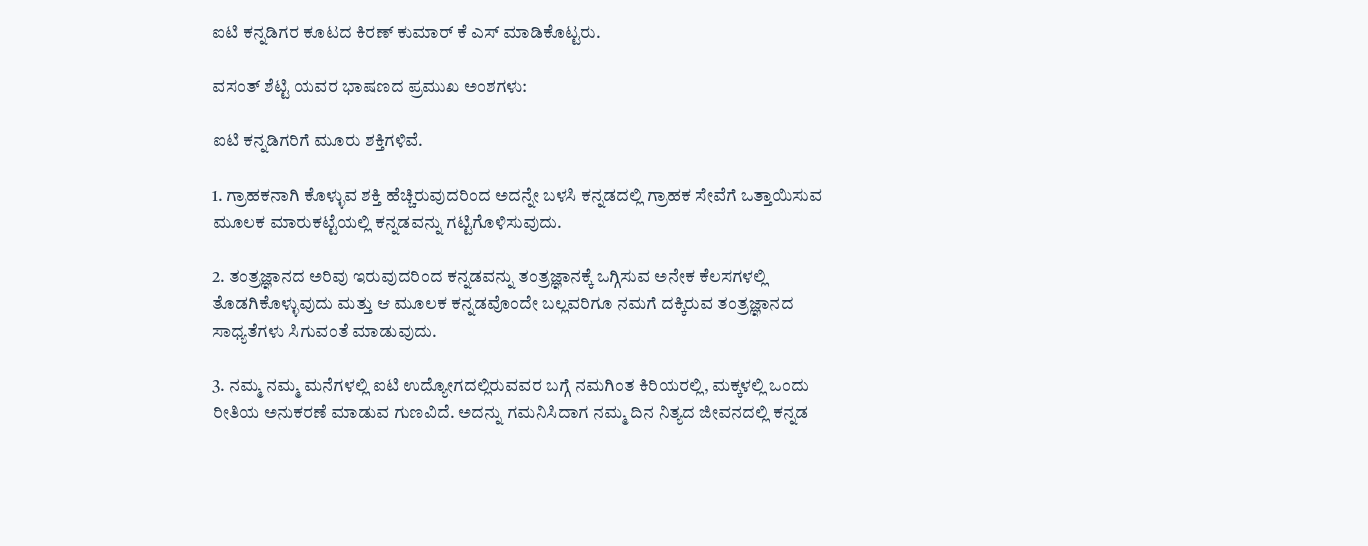ಐಟಿ ಕನ್ನಡಿಗರ ಕೂಟದ ಕಿರಣ್ ಕುಮಾರ್ ಕೆ ಎಸ್ ಮಾಡಿಕೊಟ್ಟರು.

ವಸಂತ್ ಶೆಟ್ಟಿ ಯವರ ಭಾಷಣದ ಪ್ರಮುಖ ಅಂಶಗಳು:

ಐಟಿ ಕನ್ನಡಿಗರಿಗೆ ಮೂರು ಶಕ್ತಿಗಳಿವೆ.

1. ಗ್ರಾಹಕನಾಗಿ ಕೊಳ್ಳುವ ಶಕ್ತಿ ಹೆಚ್ಚಿರುವುದರಿಂದ ಅದನ್ನೇ ಬಳಸಿ ಕನ್ನಡದಲ್ಲಿ ಗ್ರಾಹಕ ಸೇವೆಗೆ ಒತ್ತಾಯಿಸುವ ಮೂಲಕ ಮಾರುಕಟ್ಟೆಯಲ್ಲಿ ಕನ್ನಡವನ್ನು ಗಟ್ಟಿಗೊಳಿಸುವುದು.

2. ತಂತ್ರಜ್ಞಾನದ ಅರಿವು ಇರುವುದರಿಂದ ಕನ್ನಡವನ್ನು ತಂತ್ರಜ್ಞಾನಕ್ಕೆ ಒಗ್ಗಿಸುವ ಅನೇಕ ಕೆಲಸಗಳಲ್ಲಿ ತೊಡಗಿಕೊಳ್ಳುವುದು ಮತ್ತು ಆ ಮೂಲಕ ಕನ್ನಡವೊಂದೇ ಬಲ್ಲವರಿಗೂ ನಮಗೆ ದಕ್ಕಿರುವ ತಂತ್ರಜ್ಞಾನದ ಸಾಧ್ಯತೆಗಳು ಸಿಗುವಂತೆ ಮಾಡುವುದು.

3. ನಮ್ಮ ನಮ್ಮ ಮನೆಗಳಲ್ಲಿ ಐಟಿ ಉದ್ಯೋಗದಲ್ಲಿರುವವರ ಬಗ್ಗೆ ನಮಗಿಂತ ಕಿರಿಯರಲ್ಲಿ, ಮಕ್ಕಳಲ್ಲಿ ಒಂದು ರೀತಿಯ ಅನುಕರಣೆ ಮಾಡುವ ಗುಣವಿದೆ. ಅದನ್ನು ಗಮನಿಸಿದಾಗ ನಮ್ಮ ದಿನ ನಿತ್ಯದ ಜೀವನದಲ್ಲಿ ಕನ್ನಡ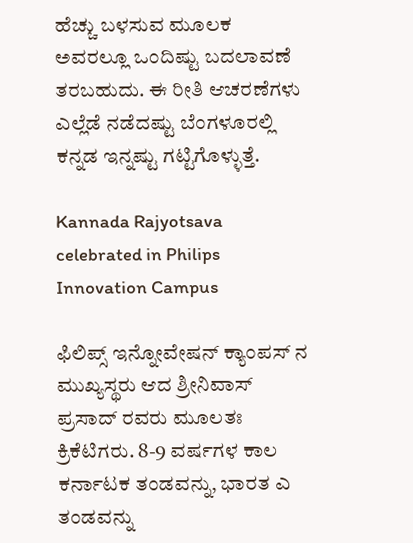ಹೆಚ್ಚು ಬಳಸುವ ಮೂಲಕ ಅವರಲ್ಲೂ ಒಂದಿಷ್ಟು ಬದಲಾವಣೆ ತರಬಹುದು. ಈ ರೀತಿ ಆಚರಣೆಗಳು ಎಲ್ಲೆಡೆ ನಡೆದಷ್ಟು ಬೆಂಗಳೂರಲ್ಲಿ ಕನ್ನಡ ಇನ್ನಷ್ಟು ಗಟ್ಟಿಗೊಳ್ಳುತ್ತೆ.

Kannada Rajyotsava celebrated in Philips Innovation Campus

ಫಿಲಿಪ್ಸ್ ಇನ್ನೋವೇಷನ್ ಕ್ಯಾಂಪಸ್ ನ ಮುಖ್ಯಸ್ಥರು ಆದ ಶ್ರೀನಿವಾಸ್ ಪ್ರಸಾದ್ ರವರು ಮೂಲತಃ ಕ್ರಿಕೆಟಿಗರು. 8-9 ವರ್ಷಗಳ ಕಾಲ ಕರ್ನಾಟಕ ತಂಡವನ್ನು, ಭಾರತ ಎ ತಂಡವನ್ನು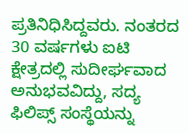ಪ್ರತಿನಿಧಿಸಿದ್ದವರು. ನಂತರದ 30 ವರ್ಷಗಳು ಐಟಿ ಕ್ಷೇತ್ರದಲ್ಲಿ ಸುದೀರ್ಘವಾದ ಅನುಭವವಿದ್ದು, ಸದ್ಯ ಫಿಲಿಪ್ಸ್ ಸಂಸ್ಥೆಯನ್ನು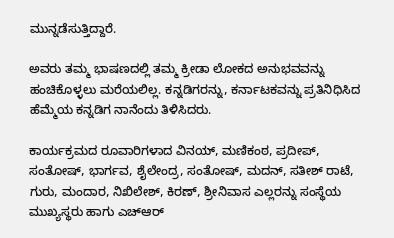ಮುನ್ನಡೆಸುತ್ತಿದ್ದಾರೆ.

ಅವರು ತಮ್ಮ ಭಾಷಣದಲ್ಲಿ ತಮ್ಮ ಕ್ರೀಡಾ ಲೋಕದ ಅನುಭವವನ್ನು ಹಂಚಿಕೊಳ್ಳಲು ಮರೆಯಲಿಲ್ಲ. ಕನ್ನಡಿಗರನ್ನು, ಕರ್ನಾಟಕವನ್ನು ಪ್ರತಿನಿಧಿಸಿದ ಹೆಮ್ಮೆಯ ಕನ್ನಡಿಗ ನಾನೆಂದು ತಿಳಿಸಿದರು.

ಕಾರ್ಯಕ್ರಮದ ರೂವಾರಿಗಳಾದ ವಿನಯ್, ಮಣಿಕಂಠ, ಪ್ರದೀಪ್, ಸಂತೋಷ್, ಭಾರ್ಗವ, ಶೈಲೇಂದ್ರ, ಸಂತೋಷ್, ಮದನ್, ಸತೀಶ್ ರಾಟೆ, ಗುರು, ಮಂದಾರ, ನಿಖಿಲೇಶ್, ಕಿರಣ್, ಶ್ರೀನಿವಾಸ ಎಲ್ಲರನ್ನು ಸಂಸ್ಥೆಯ ಮುಖ್ಯಸ್ಥರು ಹಾಗು ಎಚ್ಆರ್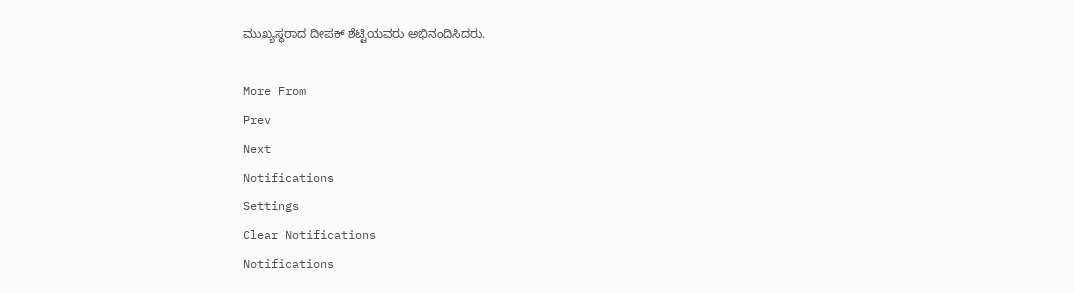ಮುಖ್ಯಸ್ಥರಾದ ದೀಪಕ್ ಶೆಟ್ಟಿಯವರು ಅಭಿನಂದಿಸಿದರು.

More From
Prev
Next
Notifications
Settings
Clear Notifications
Notifications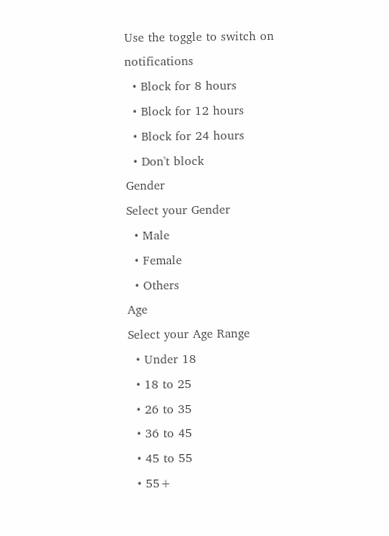Use the toggle to switch on notifications
  • Block for 8 hours
  • Block for 12 hours
  • Block for 24 hours
  • Don't block
Gender
Select your Gender
  • Male
  • Female
  • Others
Age
Select your Age Range
  • Under 18
  • 18 to 25
  • 26 to 35
  • 36 to 45
  • 45 to 55
  • 55+